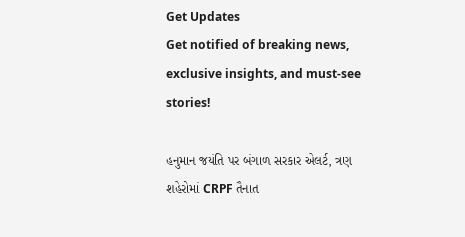Get Updates
Get notified of breaking news, exclusive insights, and must-see stories!

હનુમાન જયંતિ પર બંગાળ સરકાર એલર્ટ, ત્રણ શહેરોમાં CRPF તૈનાત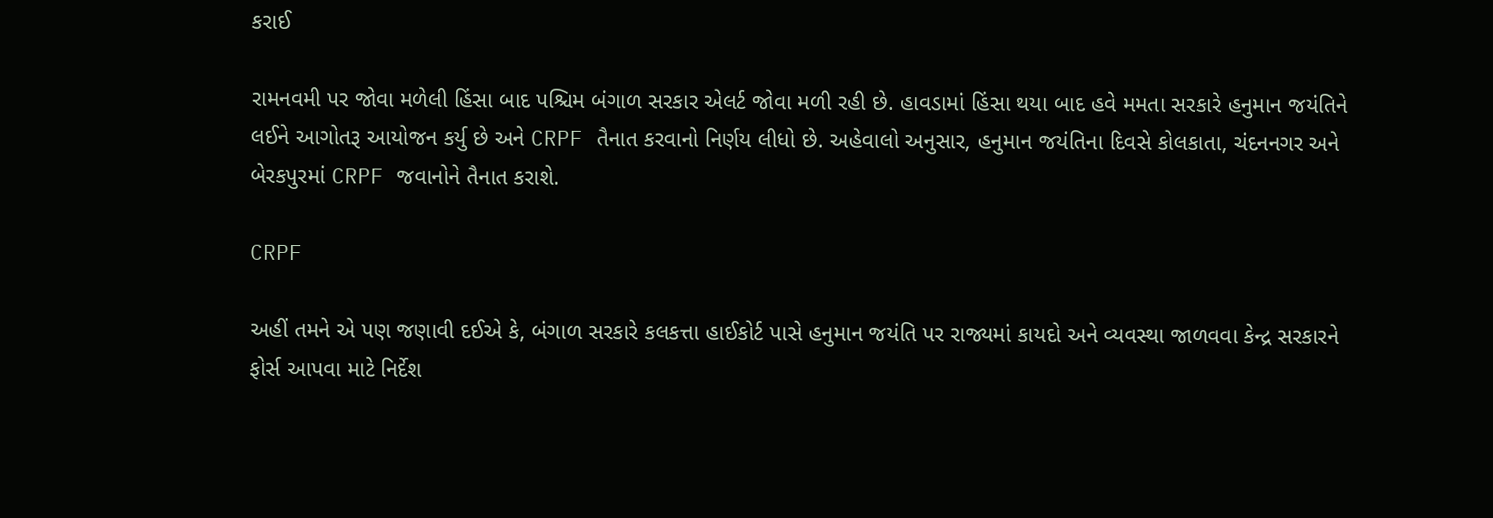કરાઈ

રામનવમી પર જોવા મળેલી હિંસા બાદ પશ્ચિમ બંગાળ સરકાર એલર્ટ જોવા મળી રહી છે. હાવડામાં હિંસા થયા બાદ હવે મમતા સરકારે હનુમાન જયંતિને લઈને આગોતરૂ આયોજન કર્યુ છે અને CRPF તૈનાત કરવાનો નિર્ણય લીધો છે. અહેવાલો અનુસાર, હનુમાન જયંતિના દિવસે કોલકાતા, ચંદનનગર અને બેરકપુરમાં CRPF જવાનોને તૈનાત કરાશે.

CRPF

અહીં તમને એ પણ જણાવી દઈએ કે, બંગાળ સરકારે કલકત્તા હાઈકોર્ટ પાસે હનુમાન જયંતિ પર રાજ્યમાં કાયદો અને વ્યવસ્થા જાળવવા કેન્દ્ર સરકારને ફોર્સ આપવા માટે નિર્દેશ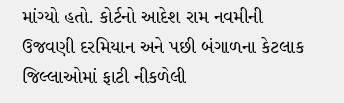માંગ્યો હતો. કોર્ટનો આદેશ રામ નવમીની ઉજવણી દરમિયાન અને પછી બંગાળના કેટલાક જિલ્લાઓમાં ફાટી નીકળેલી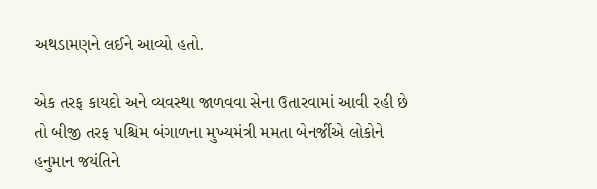અથડામણને લઈને આવ્યો હતો.

એક તરફ કાયદો અને વ્યવસ્થા જાળવવા સેના ઉતારવામાં આવી રહી છે તો બીજી તરફ પશ્ચિમ બંગાળના મુખ્યમંત્રી મમતા બેનર્જીએ લોકોને હનુમાન જયંતિને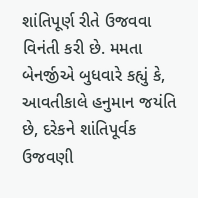શાંતિપૂર્ણ રીતે ઉજવવા વિનંતી કરી છે. મમતા બેનર્જીએ બુધવારે કહ્યું કે, આવતીકાલે હનુમાન જયંતિ છે, દરેકને શાંતિપૂર્વક ઉજવણી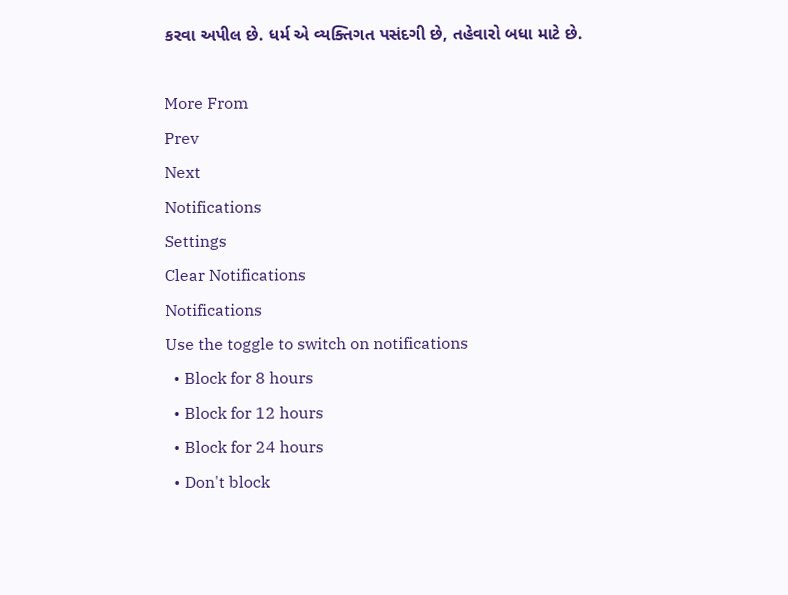કરવા અપીલ છે. ધર્મ એ વ્યક્તિગત પસંદગી છે, તહેવારો બધા માટે છે.

More From
Prev
Next
Notifications
Settings
Clear Notifications
Notifications
Use the toggle to switch on notifications
  • Block for 8 hours
  • Block for 12 hours
  • Block for 24 hours
  • Don't block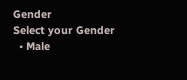Gender
Select your Gender
  • Male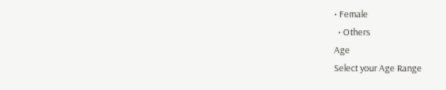• Female
  • Others
Age
Select your Age Range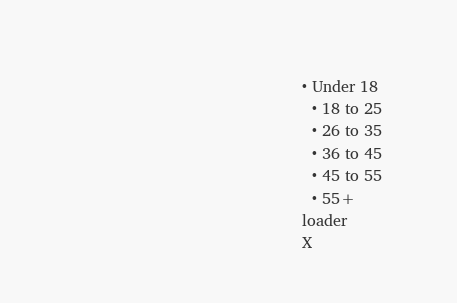• Under 18
  • 18 to 25
  • 26 to 35
  • 36 to 45
  • 45 to 55
  • 55+
loader
X